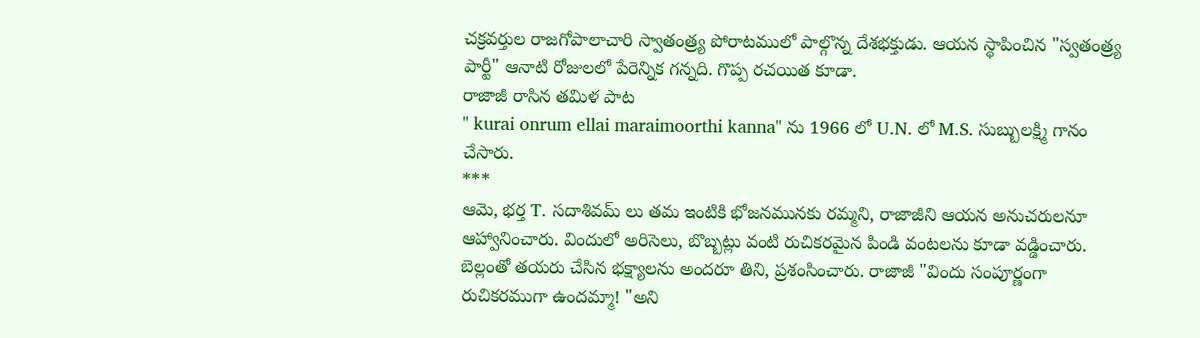చక్రవర్తుల రాజగోపాలాచారి స్వాతంత్ర్య పోరాటములో పాల్గొన్న దేశభక్తుడు. ఆయన స్థాపించిన "స్వతంత్ర్య పార్టీ" ఆనాటి రోజులలో పేరెన్నిక గన్నది. గొప్ప రచయిత కూడా.
రాజాజీ రాసిన తమిళ పాట
" kurai onrum ellai maraimoorthi kanna" ను 1966 లో U.N. లో M.S. సుబ్బులక్ష్మి గానం చేసారు.
***
ఆమె, భర్త T. సదాశివమ్ లు తమ ఇంటికి భోజనమునకు రమ్మని, రాజాజీని ఆయన అనుచరులనూ ఆహ్వానించారు. విందులో అరిసెలు, బొబ్బట్లు వంటి రుచికరమైన పిండి వంటలను కూడా వడ్డించారు. బెల్లంతో తయరు చేసిన భక్ష్యాలను అందరూ తిని, ప్రశంసించారు. రాజాజీ "విందు సంపూర్ణంగా రుచికరముగా ఉందమ్మా! "అని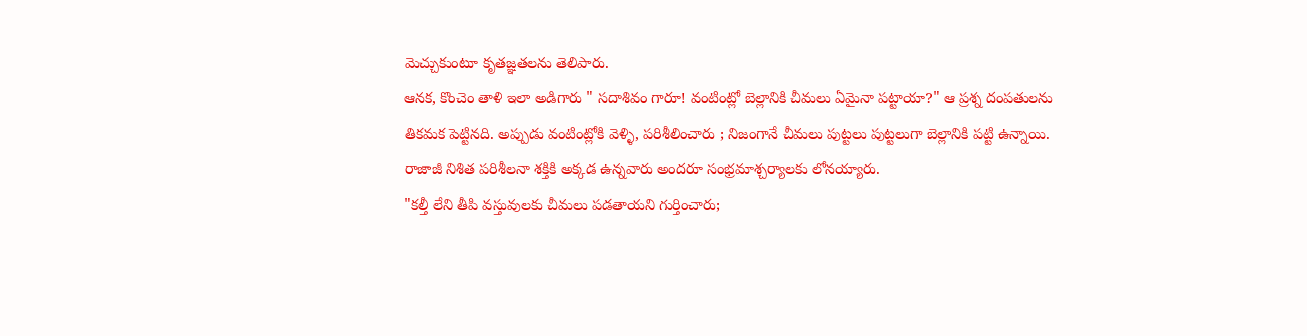మెచ్చుకుంటూ కృతజ్ఞతలను తెలిపారు.
ఆనక, కొంచెం తాళి ఇలా అడిగారు " సదాశివం గారూ! వంటింట్లో బెల్లానికి చీమలు ఏమైనా పట్టాయా?" ఆ ప్రశ్న దంపతులను తికమక పెట్టినది. అప్పుడు వంటింట్లోకి వెళ్ళి, పరిశీలించారు ; నిజంగానే చీమలు పుట్టలు పుట్టలుగా బెల్లానికి పట్టి ఉన్నాయి.
రాజాజీ నిశిత పరిశీలనా శక్తికి అక్కడ ఉన్నవారు అందరూ సంభ్రమాశ్చర్యాలకు లోనయ్యారు.
"కల్తీ లేని తీపి వస్తువులకు చీమలు పడతాయని గుర్తించారు;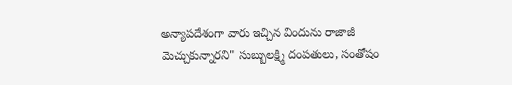అన్యాపదేశంగా వారు ఇచ్చిన విందును రాజాజీ మెచ్చుకున్నారని" సుబ్బులక్ష్మి దంపతులు, సంతోషం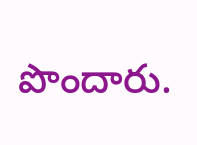పొందారు.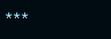***